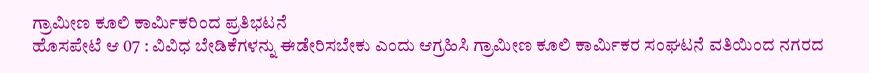ಗ್ರಾಮೀಣ ಕೂಲಿ ಕಾರ್ಮಿಕರಿಂದ ಪ್ರತಿಭಟನೆ
ಹೊಸಪೇಟೆ ಆ 07 : ವಿವಿಧ ಬೇಡಿಕೆಗಳನ್ನು ಈಡೇರಿಸಬೇಕು ಎಂದು ಆಗ್ರಹಿಸಿ ಗ್ರಾಮೀಣ ಕೂಲಿ ಕಾರ್ಮಿಕರ ಸಂಘಟನೆ ವತಿಯಿಂದ ನಗರದ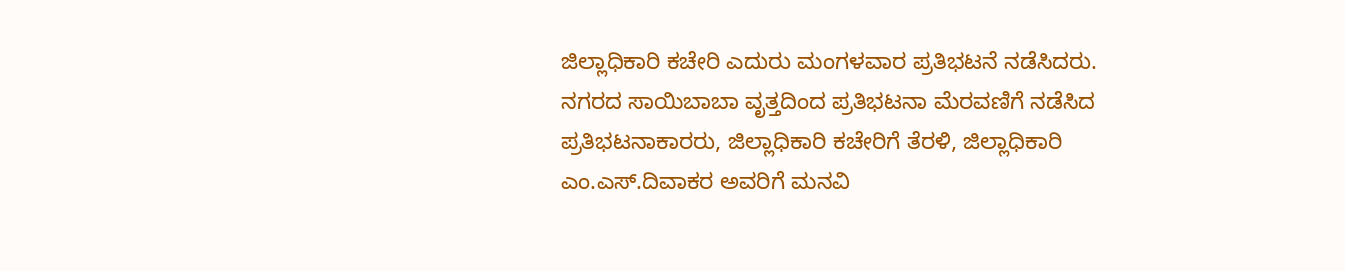ಜಿಲ್ಲಾಧಿಕಾರಿ ಕಚೇರಿ ಎದುರು ಮಂಗಳವಾರ ಪ್ರತಿಭಟನೆ ನಡೆಸಿದರು.
ನಗರದ ಸಾಯಿಬಾಬಾ ವೃತ್ತದಿಂದ ಪ್ರತಿಭಟನಾ ಮೆರವಣಿಗೆ ನಡೆಸಿದ ಪ್ರತಿಭಟನಾಕಾರರು, ಜಿಲ್ಲಾಧಿಕಾರಿ ಕಚೇರಿಗೆ ತೆರಳಿ, ಜಿಲ್ಲಾಧಿಕಾರಿ ಎಂ.ಎಸ್.ದಿವಾಕರ ಅವರಿಗೆ ಮನವಿ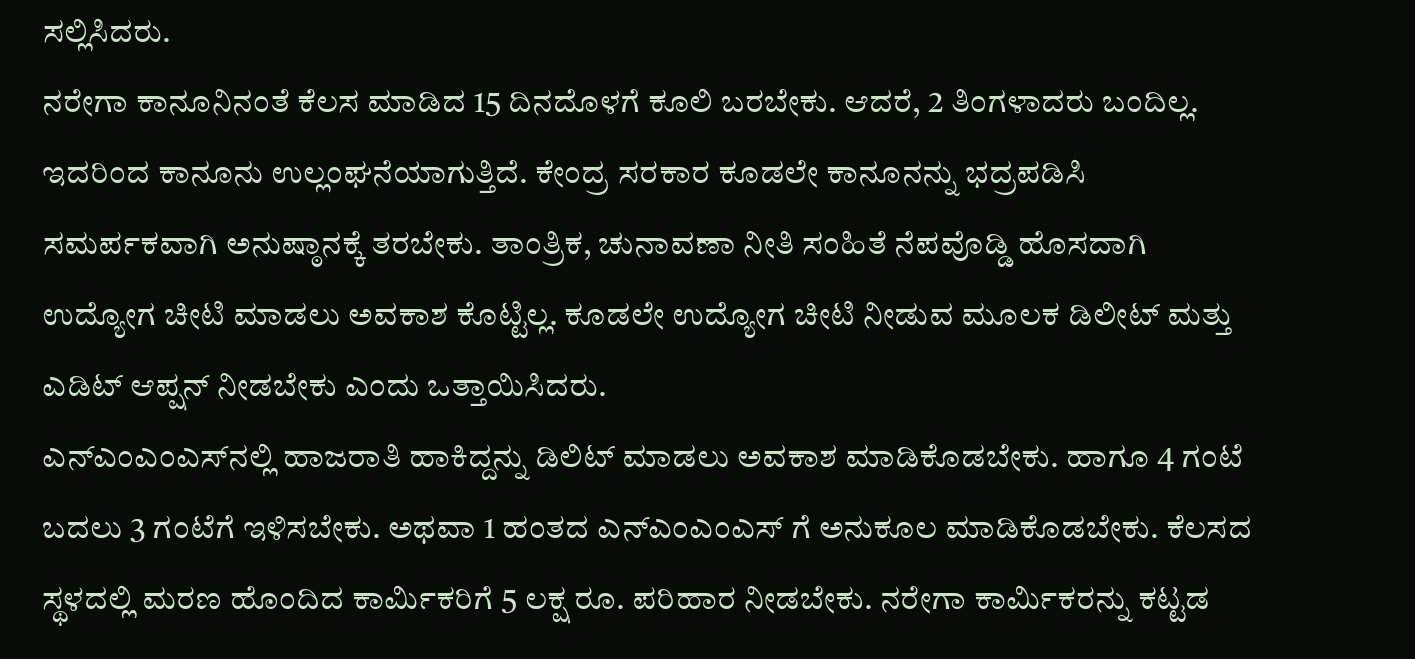ಸಲ್ಲಿಸಿದರು.
ನರೇಗಾ ಕಾನೂನಿನಂತೆ ಕೆಲಸ ಮಾಡಿದ 15 ದಿನದೊಳಗೆ ಕೂಲಿ ಬರಬೇಕು. ಆದರೆ, 2 ತಿಂಗಳಾದರು ಬಂದಿಲ್ಲ. ಇದರಿಂದ ಕಾನೂನು ಉಲ್ಲಂಘನೆಯಾಗುತ್ತಿದೆ. ಕೇಂದ್ರ ಸರಕಾರ ಕೂಡಲೇ ಕಾನೂನನ್ನು ಭದ್ರಪಡಿಸಿ ಸಮರ್ಪಕವಾಗಿ ಅನುಷ್ಠಾನಕ್ಕೆ ತರಬೇಕು. ತಾಂತ್ರಿಕ, ಚುನಾವಣಾ ನೀತಿ ಸಂಹಿತೆ ನೆಪವೊಡ್ಡಿ ಹೊಸದಾಗಿ ಉದ್ಯೋಗ ಚೀಟಿ ಮಾಡಲು ಅವಕಾಶ ಕೊಟ್ಟಿಲ್ಲ. ಕೂಡಲೇ ಉದ್ಯೋಗ ಚೀಟಿ ನೀಡುವ ಮೂಲಕ ಡಿಲೀಟ್ ಮತ್ತು ಎಡಿಟ್ ಆಪ್ಷನ್ ನೀಡಬೇಕು ಎಂದು ಒತ್ತಾಯಿಸಿದರು.
ಎನ್‍ಎಂಎಂಎಸ್‍ನಲ್ಲಿ ಹಾಜರಾತಿ ಹಾಕಿದ್ದನ್ನು ಡಿಲಿಟ್ ಮಾಡಲು ಅವಕಾಶ ಮಾಡಿಕೊಡಬೇಕು. ಹಾಗೂ 4 ಗಂಟೆ ಬದಲು 3 ಗಂಟೆಗೆ ಇಳಿಸಬೇಕು. ಅಥವಾ 1 ಹಂತದ ಎನ್‍ಎಂಎಂಎಸ್ ಗೆ ಅನುಕೂಲ ಮಾಡಿಕೊಡಬೇಕು. ಕೆಲಸದ ಸ್ಥಳದಲ್ಲಿ ಮರಣ ಹೊಂದಿದ ಕಾರ್ಮಿಕರಿಗೆ 5 ಲಕ್ಷ ರೂ. ಪರಿಹಾರ ನೀಡಬೇಕು. ನರೇಗಾ ಕಾರ್ಮಿಕರನ್ನು ಕಟ್ಟಡ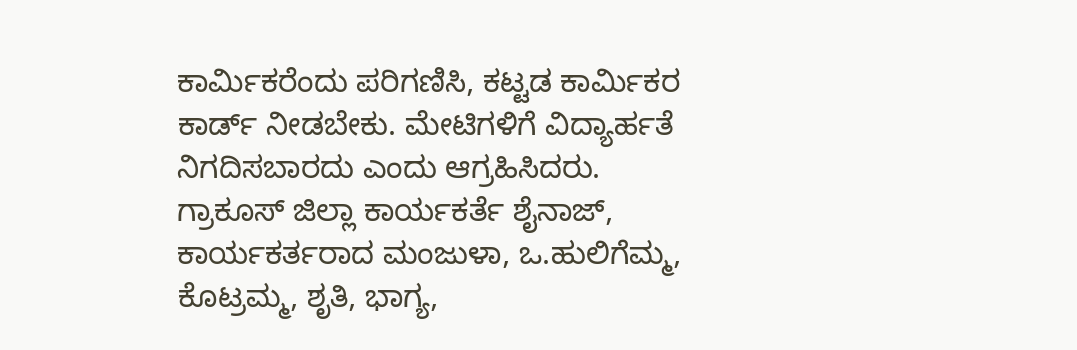ಕಾರ್ಮಿಕರೆಂದು ಪರಿಗಣಿಸಿ, ಕಟ್ಟಡ ಕಾರ್ಮಿಕರ ಕಾರ್ಡ್ ನೀಡಬೇಕು. ಮೇಟಿಗಳಿಗೆ ವಿದ್ಯಾರ್ಹತೆ ನಿಗದಿಸಬಾರದು ಎಂದು ಆಗ್ರಹಿಸಿದರು.
ಗ್ರಾಕೂಸ್ ಜಿಲ್ಲಾ ಕಾರ್ಯಕರ್ತೆ ಶೈನಾಜ್, ಕಾರ್ಯಕರ್ತರಾದ ಮಂಜುಳಾ, ಒ.ಹುಲಿಗೆಮ್ಮ, ಕೊಟ್ರಮ್ಮ, ಶೃತಿ, ಭಾಗ್ಯ,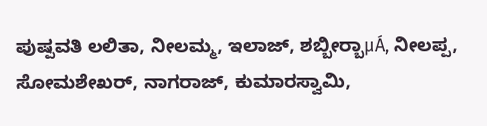ಪುಷ್ಪವತಿ ಲಲಿತಾ, ನೀಲಮ್ಮ, ಇಲಾಜ್, ಶಬ್ಬೀರ್‍ಬಾμÁ, ನೀಲಪ್ಪ, ಸೋಮಶೇಖರ್, ನಾಗರಾಜ್, ಕುಮಾರಸ್ವಾಮಿ,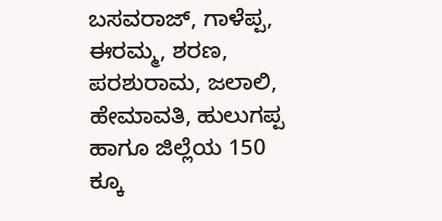ಬಸವರಾಜ್, ಗಾಳೆಪ್ಪ, ಈರಮ್ಮ, ಶರಣ, ಪರಶುರಾಮ, ಜಲಾಲಿ, ಹೇಮಾವತಿ, ಹುಲುಗಪ್ಪ ಹಾಗೂ ಜಿಲ್ಲೆಯ 150 ಕ್ಕೂ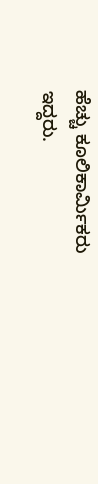ಹೆಚ್ಚು ಕೂಲಿಕಾರ್ಮಿಕರು ಇದ್ದರು.